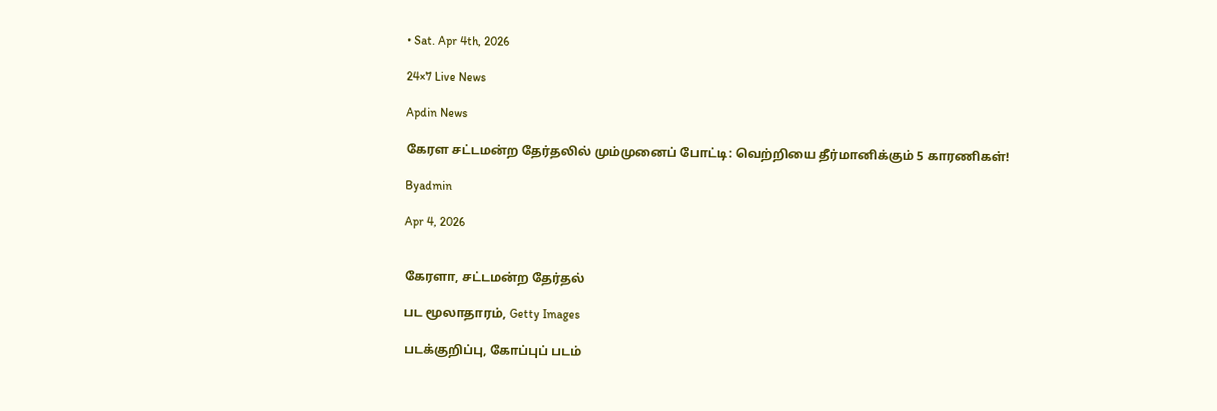• Sat. Apr 4th, 2026

24×7 Live News

Apdin News

கேரள சட்டமன்ற தேர்தலில் மும்முனைப் போட்டி: வெற்றியை தீர்மானிக்கும் 5 காரணிகள்!

Byadmin

Apr 4, 2026


கேரளா, சட்டமன்ற தேர்தல்

பட மூலாதாரம், Getty Images

படக்குறிப்பு, கோப்புப் படம்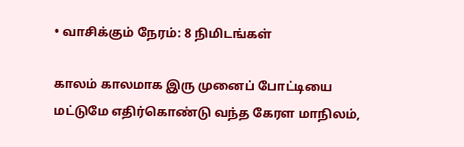• வாசிக்கும் நேரம்: 8 நிமிடங்கள்

காலம் காலமாக இரு முனைப் போட்டியை மட்டுமே எதிர்கொண்டு வந்த கேரள மாநிலம்,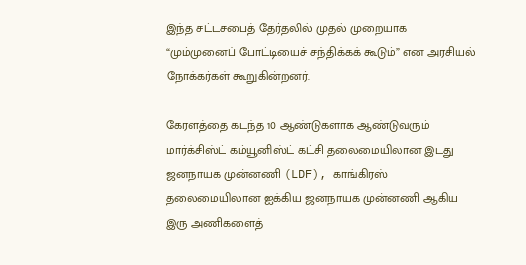இந்த சட்டசபைத் தேர்தலில் முதல் முறையாக “மும்முனைப் போட்டியைச் சந்திக்கக் கூடும்” என அரசியல் நோக்கர்கள் கூறுகின்றனர்.

கேரளத்தை கடந்த 10 ஆண்டுகளாக ஆண்டுவரும் மார்க்சிஸ்ட் கம்யூனிஸ்ட் கட்சி தலைமையிலான இடது ஜனநாயக முன்னணி (LDF), காங்கிரஸ் தலைமையிலான ஐக்கிய ஜனநாயக முன்னணி ஆகிய இரு அணிகளைத்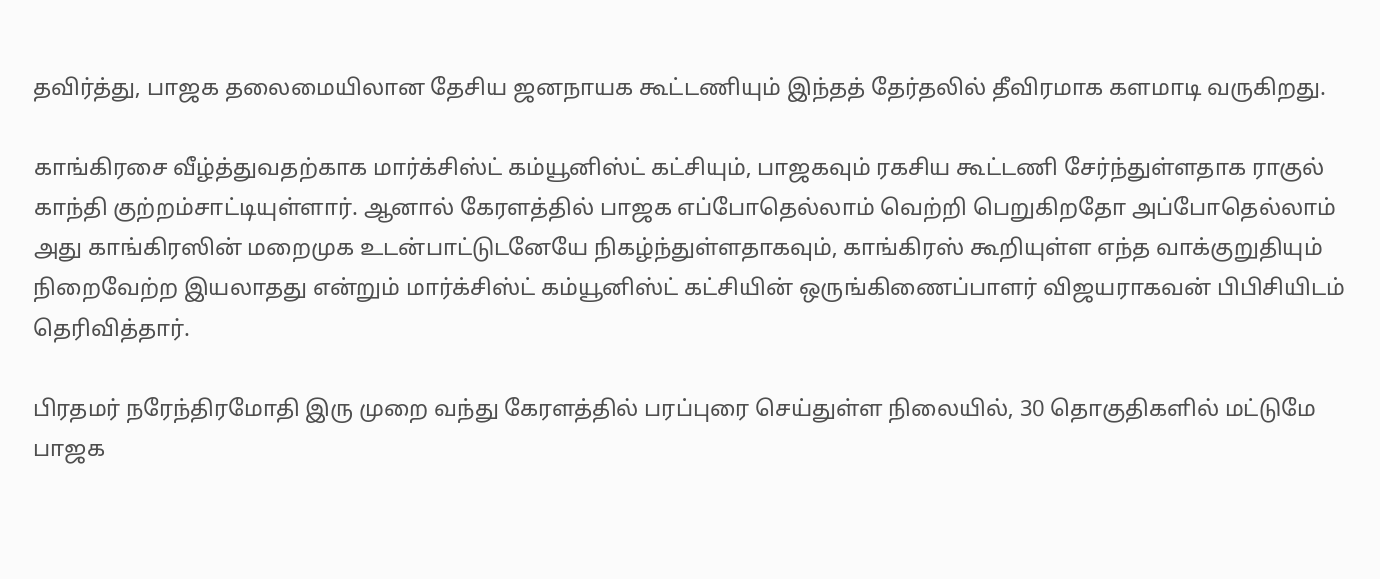தவிர்த்து, பாஜக தலைமையிலான தேசிய ஜனநாயக கூட்டணியும் இந்தத் தேர்தலில் தீவிரமாக களமாடி வருகிறது.

காங்கிரசை வீழ்த்துவதற்காக மார்க்சிஸ்ட் கம்யூனிஸ்ட் கட்சியும், பாஜகவும் ரகசிய கூட்டணி சேர்ந்துள்ளதாக ராகுல் காந்தி குற்றம்சாட்டியுள்ளார். ஆனால் கேரளத்தில் பாஜக எப்போதெல்லாம் வெற்றி பெறுகிறதோ அப்போதெல்லாம் அது காங்கிரஸின் மறைமுக உடன்பாட்டுடனேயே நிகழ்ந்துள்ளதாகவும், காங்கிரஸ் கூறியுள்ள எந்த வாக்குறுதியும் நிறைவேற்ற இயலாதது என்றும் மார்க்சிஸ்ட் கம்யூனிஸ்ட் கட்சியின் ஒருங்கிணைப்பாளர் விஜயராகவன் பிபிசியிடம் தெரிவித்தார்.

பிரதமர் நரேந்திரமோதி இரு முறை வந்து கேரளத்தில் பரப்புரை செய்துள்ள நிலையில், 30 தொகுதிகளில் மட்டுமே பாஜக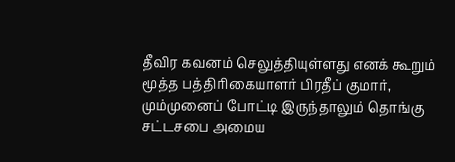தீவிர கவனம் செலுத்தியுள்ளது எனக் கூறும் மூத்த பத்திரிகையாளர் பிரதீப் குமார், மும்முனைப் போட்டி இருந்தாலும் தொங்கு சட்டசபை அமைய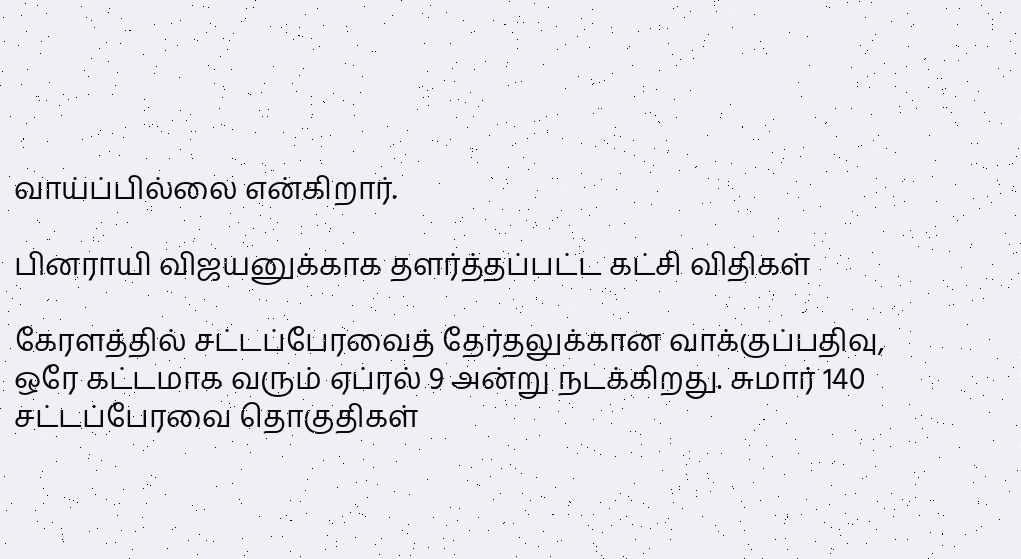வாய்ப்பில்லை என்கிறார்.

பினராயி விஜயனுக்காக தளர்த்தப்பட்ட கட்சி விதிகள்

கேரளத்தில் சட்டப்பேரவைத் தேர்தலுக்கான வாக்குப்பதிவு, ஒரே கட்டமாக வரும் ஏப்ரல் 9 அன்று நடக்கிறது. சுமார் 140 சட்டப்பேரவை தொகுதிகள்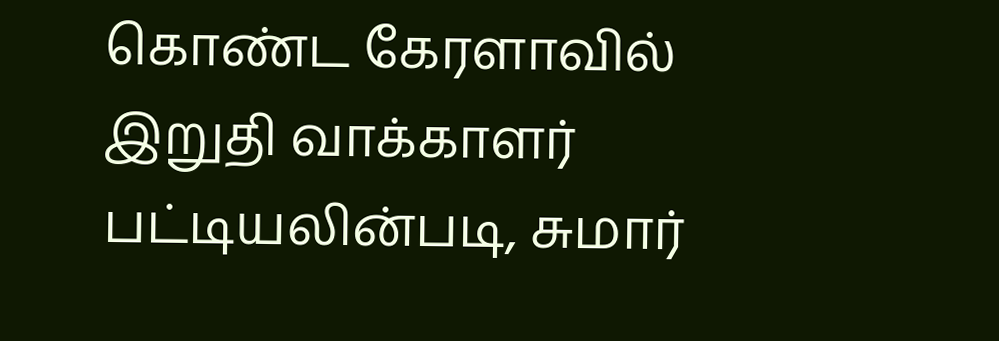கொண்ட கேரளாவில் இறுதி வாக்காளர் பட்டியலின்படி, சுமார்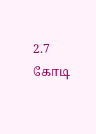2.7 கோடி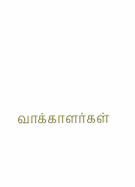வாக்காளர்கள்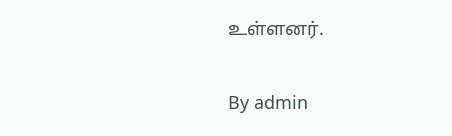உள்ளனர்.

By admin